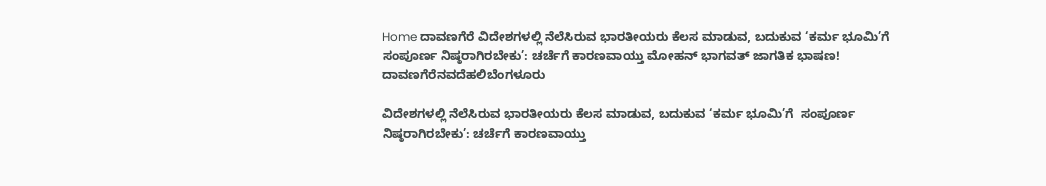Home ದಾವಣಗೆರೆ ವಿದೇಶಗಳಲ್ಲಿ ನೆಲೆಸಿರುವ ಭಾರತೀಯರು ಕೆಲಸ ಮಾಡುವ, ಬದುಕುವ ‘ಕರ್ಮ ಭೂಮಿ’ಗೆ  ಸಂಪೂರ್ಣ ನಿಷ್ಠರಾಗಿರಬೇಕು’: ಚರ್ಚೆಗೆ ಕಾರಣವಾಯ್ತು ಮೋಹನ್ ಭಾಗವತ್ ಜಾಗತಿಕ ಭಾಷಣ!
ದಾವಣಗೆರೆನವದೆಹಲಿಬೆಂಗಳೂರು

ವಿದೇಶಗಳಲ್ಲಿ ನೆಲೆಸಿರುವ ಭಾರತೀಯರು ಕೆಲಸ ಮಾಡುವ, ಬದುಕುವ ‘ಕರ್ಮ ಭೂಮಿ’ಗೆ  ಸಂಪೂರ್ಣ ನಿಷ್ಠರಾಗಿರಬೇಕು’: ಚರ್ಚೆಗೆ ಕಾರಣವಾಯ್ತು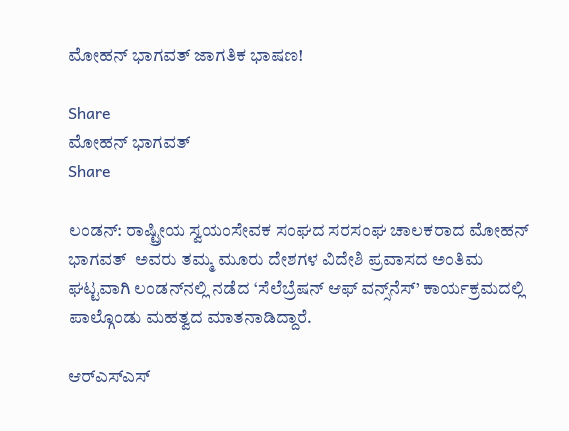ಮೋಹನ್ ಭಾಗವತ್ ಜಾಗತಿಕ ಭಾಷಣ!

Share
ಮೋಹನ್ ಭಾಗವತ್
Share

ಲಂಡನ್: ರಾಷ್ಟ್ರೀಯ ಸ್ವಯಂಸೇವಕ ಸಂಘದ ಸರಸಂಘ ಚಾಲಕರಾದ ಮೋಹನ್ ಭಾಗವತ್  ಅವರು ತಮ್ಮ ಮೂರು ದೇಶಗಳ ವಿದೇಶಿ ಪ್ರವಾಸದ ಅಂತಿಮ ಘಟ್ಟವಾಗಿ ಲಂಡನ್‌ನಲ್ಲಿ ನಡೆದ ‘ಸೆಲೆಬ್ರೆಷನ್ ಆಫ್ ವನ್ಸ್‌ನೆಸ್’ ಕಾರ್ಯಕ್ರಮದಲ್ಲಿ ಪಾಲ್ಗೊಂಡು ಮಹತ್ವದ ಮಾತನಾಡಿದ್ದಾರೆ.

ಆರ್‌ಎಸ್‌ಎಸ್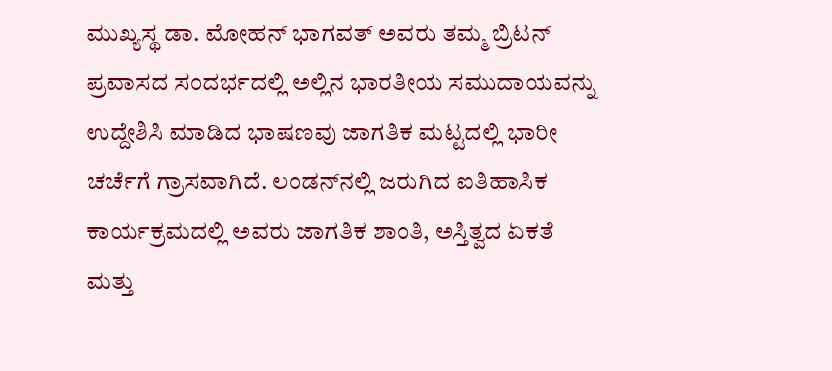ಮುಖ್ಯಸ್ಥ ಡಾ. ಮೋಹನ್ ಭಾಗವತ್ ಅವರು ತಮ್ಮ ಬ್ರಿಟನ್ ಪ್ರವಾಸದ ಸಂದರ್ಭದಲ್ಲಿ ಅಲ್ಲಿನ ಭಾರತೀಯ ಸಮುದಾಯವನ್ನು ಉದ್ದೇಶಿಸಿ ಮಾಡಿದ ಭಾಷಣವು ಜಾಗತಿಕ ಮಟ್ಟದಲ್ಲಿ ಭಾರೀ ಚರ್ಚೆಗೆ ಗ್ರಾಸವಾಗಿದೆ. ಲಂಡನ್‌ನಲ್ಲಿ ಜರುಗಿದ ಐತಿಹಾಸಿಕ ಕಾರ್ಯಕ್ರಮದಲ್ಲಿ ಅವರು ಜಾಗತಿಕ ಶಾಂತಿ, ಅಸ್ತಿತ್ವದ ಏಕತೆ ಮತ್ತು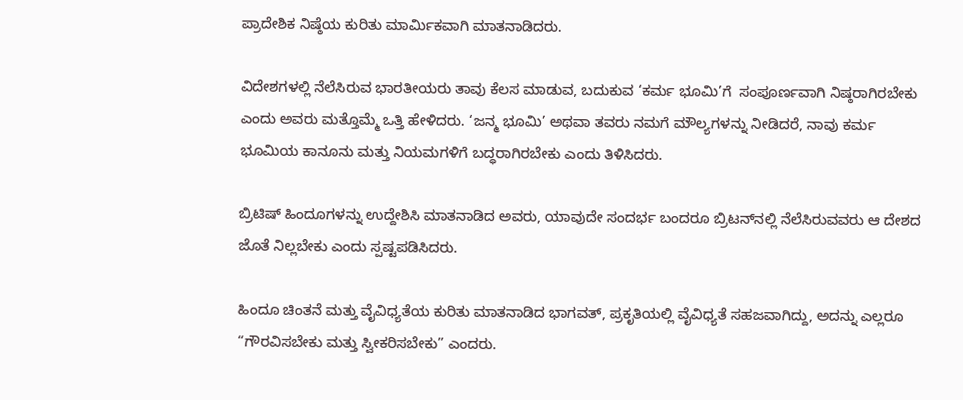ಪ್ರಾದೇಶಿಕ ನಿಷ್ಠೆಯ ಕುರಿತು ಮಾರ್ಮಿಕವಾಗಿ ಮಾತನಾಡಿದರು.

ವಿದೇಶಗಳಲ್ಲಿ ನೆಲೆಸಿರುವ ಭಾರತೀಯರು ತಾವು ಕೆಲಸ ಮಾಡುವ, ಬದುಕುವ ‘ಕರ್ಮ ಭೂಮಿ’ಗೆ  ಸಂಪೂರ್ಣವಾಗಿ ನಿಷ್ಠರಾಗಿರಬೇಕು ಎಂದು ಅವರು ಮತ್ತೊಮ್ಮೆ ಒತ್ತಿ ಹೇಳಿದರು. ‘ಜನ್ಮ ಭೂಮಿ’ ಅಥವಾ ತವರು ನಮಗೆ ಮೌಲ್ಯಗಳನ್ನು ನೀಡಿದರೆ, ನಾವು ಕರ್ಮ ಭೂಮಿಯ ಕಾನೂನು ಮತ್ತು ನಿಯಮಗಳಿಗೆ ಬದ್ಧರಾಗಿರಬೇಕು ಎಂದು ತಿಳಿಸಿದರು.

ಬ್ರಿಟಿಷ್ ಹಿಂದೂಗಳನ್ನು ಉದ್ದೇಶಿಸಿ ಮಾತನಾಡಿದ ಅವರು, ಯಾವುದೇ ಸಂದರ್ಭ ಬಂದರೂ ಬ್ರಿಟನ್‌ನಲ್ಲಿ ನೆಲೆಸಿರುವವರು ಆ ದೇಶದ ಜೊತೆ ನಿಲ್ಲಬೇಕು ಎಂದು ಸ್ಪಷ್ಟಪಡಿಸಿದರು.

ಹಿಂದೂ ಚಿಂತನೆ ಮತ್ತು ವೈವಿಧ್ಯತೆಯ ಕುರಿತು ಮಾತನಾಡಿದ ಭಾಗವತ್, ಪ್ರಕೃತಿಯಲ್ಲಿ ವೈವಿಧ್ಯತೆ ಸಹಜವಾಗಿದ್ದು, ಅದನ್ನು ಎಲ್ಲರೂ “ಗೌರವಿಸಬೇಕು ಮತ್ತು ಸ್ವೀಕರಿಸಬೇಕು” ಎಂದರು.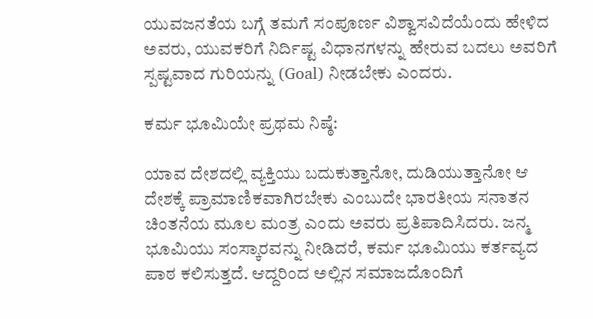ಯುವಜನತೆಯ ಬಗ್ಗೆ ತಮಗೆ ಸಂಪೂರ್ಣ ವಿಶ್ವಾಸವಿದೆಯೆಂದು ಹೇಳಿದ ಅವರು, ಯುವಕರಿಗೆ ನಿರ್ದಿಷ್ಟ ವಿಧಾನಗಳನ್ನು ಹೇರುವ ಬದಲು ಅವರಿಗೆ ಸ್ಪಷ್ಟವಾದ ಗುರಿಯನ್ನು (Goal) ನೀಡಬೇಕು ಎಂದರು.

ಕರ್ಮ ಭೂಮಿಯೇ ಪ್ರಥಮ ನಿಷ್ಠೆ:

ಯಾವ ದೇಶದಲ್ಲಿ ವ್ಯಕ್ತಿಯು ಬದುಕುತ್ತಾನೋ, ದುಡಿಯುತ್ತಾನೋ ಆ ದೇಶಕ್ಕೆ ಪ್ರಾಮಾಣಿಕವಾಗಿರಬೇಕು ಎಂಬುದೇ ಭಾರತೀಯ ಸನಾತನ ಚಿಂತನೆಯ ಮೂಲ ಮಂತ್ರ ಎಂದು ಅವರು ಪ್ರತಿಪಾದಿಸಿದರು. ಜನ್ಮ ಭೂಮಿಯು ಸಂಸ್ಕಾರವನ್ನು ನೀಡಿದರೆ, ಕರ್ಮ ಭೂಮಿಯು ಕರ್ತವ್ಯದ ಪಾಠ ಕಲಿಸುತ್ತದೆ. ಆದ್ದರಿಂದ ಅಲ್ಲಿನ ಸಮಾಜದೊಂದಿಗೆ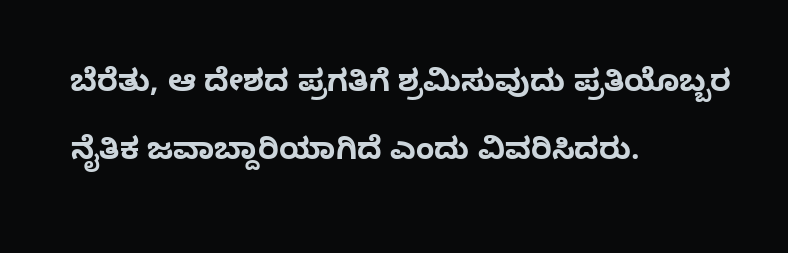ಬೆರೆತು, ಆ ದೇಶದ ಪ್ರಗತಿಗೆ ಶ್ರಮಿಸುವುದು ಪ್ರತಿಯೊಬ್ಬರ ನೈತಿಕ ಜವಾಬ್ದಾರಿಯಾಗಿದೆ ಎಂದು ವಿವರಿಸಿದರು.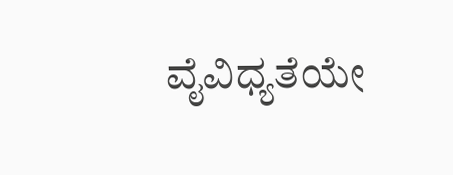ವೈವಿಧ್ಯತೆಯೇ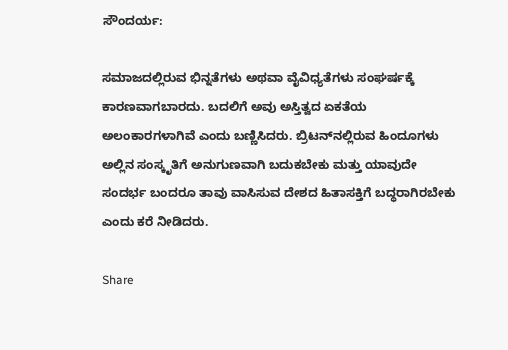ಸೌಂದರ್ಯ:

ಸಮಾಜದಲ್ಲಿರುವ ಭಿನ್ನತೆಗಳು ಅಥವಾ ವೈವಿಧ್ಯತೆಗಳು ಸಂಘರ್ಷಕ್ಕೆ ಕಾರಣವಾಗಬಾರದು. ಬದಲಿಗೆ ಅವು ಅಸ್ತಿತ್ವದ ಏಕತೆಯ ಅಲಂಕಾರಗಳಾಗಿವೆ ಎಂದು ಬಣ್ಣಿಸಿದರು. ಬ್ರಿಟನ್‌ನಲ್ಲಿರುವ ಹಿಂದೂಗಳು ಅಲ್ಲಿನ ಸಂಸ್ಕೃತಿಗೆ ಅನುಗುಣವಾಗಿ ಬದುಕಬೇಕು ಮತ್ತು ಯಾವುದೇ ಸಂದರ್ಭ ಬಂದರೂ ತಾವು ವಾಸಿಸುವ ದೇಶದ ಹಿತಾಸಕ್ತಿಗೆ ಬದ್ಧರಾಗಿರಬೇಕು ಎಂದು ಕರೆ ನೀಡಿದರು.

Share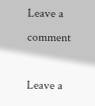Leave a comment

Leave a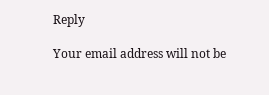Reply

Your email address will not be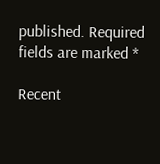published. Required fields are marked *

Recent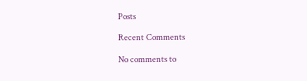Posts

Recent Comments

No comments to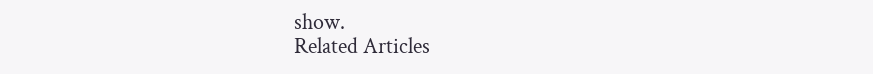show.
Related Articles